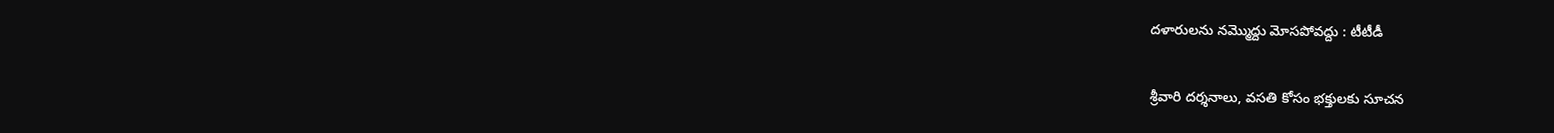దళారులను న‌మ్మొద్దు మోసపోవద్దు : టీటీడీ

శ్రీవారి దర్శనాలు, వసతి కోసం భ‌క్తుల‌కు సూచ‌న‌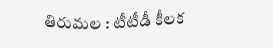తిరుమల : టీటీడీ కీల‌క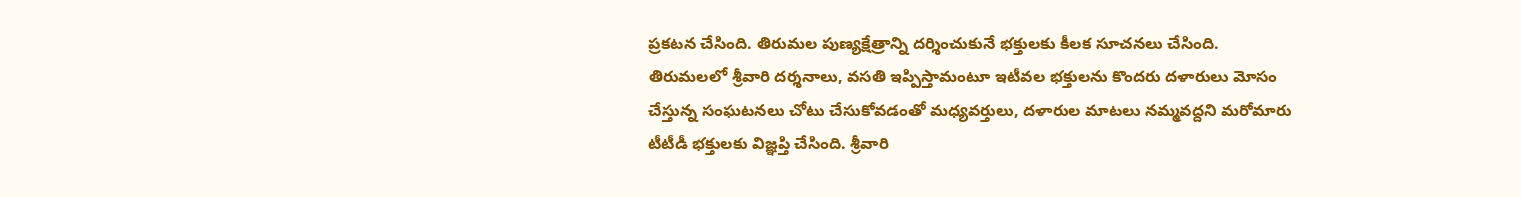ప్ర‌క‌ట‌న చేసింది. తిరుమ‌ల పుణ్య‌క్షేత్రాన్ని ద‌ర్శించుకునే భ‌క్తుల‌కు కీల‌క సూచ‌న‌లు చేసింది. తిరుమలలో శ్రీవారి దర్శనాలు, వసతి ఇప్పిస్తామంటూ ఇటీవల భక్తులను కొందరు దళారులు మోసం చేస్తున్న సంఘటనలు చోటు చేసుకోవడంతో మధ్యవర్తులు, దళారుల మాటలు నమ్మవద్దని మరోమారు టీటీడీ భక్తులకు విజ్ఞప్తి చేసింది. శ్రీవారి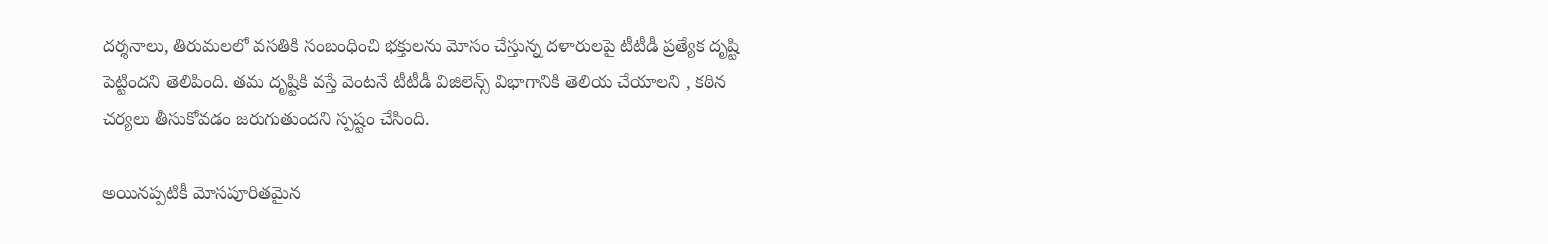దర్శనాలు, తిరుమలలో వసతికి సంబంధించి భక్తులను మోసం చేస్తున్న దళారులపై టీటీడీ ప్రత్యేక దృష్టి పెట్టింద‌ని తెలిపింది. త‌మ దృష్టికి వ‌స్తే వెంట‌నే టీటీడీ విజిలెన్స్ విభాగానికి తెలియ చేయాల‌ని , కఠిన చర్యలు తీసుకోవడం జరుగుతుంద‌ని స్ప‌ష్టం చేసింది.

అయినప్పటికీ మోసపూరితమైన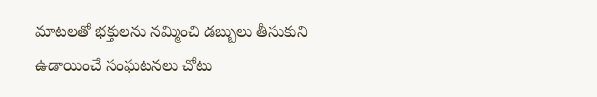మాటలతో భక్తులను నమ్మించి డబ్బులు తీసుకుని ఉడాయించే సంఘటనలు చోటు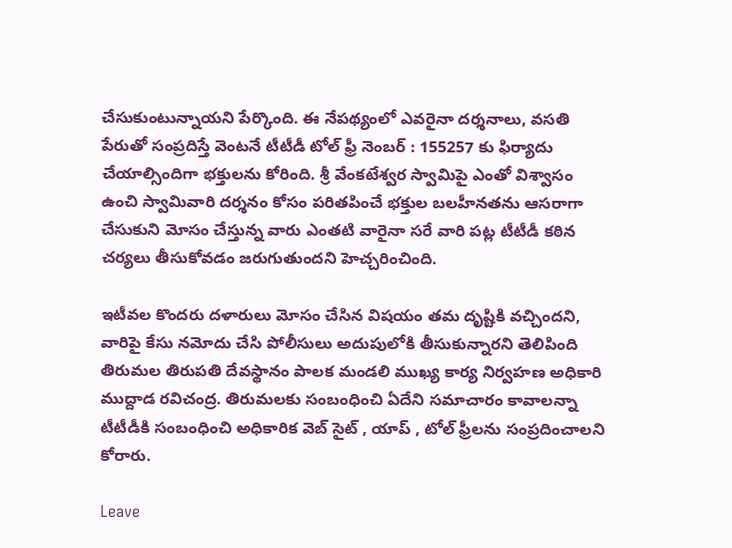చేసుకుంటున్నాయని పేర్కొంది. ఈ నేపథ్యంలో ఎవరైనా దర్శనాలు, వసతి పేరుతో సంప్రదిస్తే వెంటనే టీటీడీ టోల్ ఫ్రీ నెంబర్ : 155257 కు ఫిర్యాదు చేయాల్సిందిగా భక్తులను కోరింది. శ్రీ వేంకటేశ్వర స్వామిపై ఎంతో విశ్వాసం ఉంచి స్వామివారి దర్శనం కోసం పరితపించే భక్తుల బలహీనతను ఆసరాగా చేసుకుని మోసం చేస్తున్న వారు ఎంతటి వారైనా సరే వారి పట్ల టీటీడీ కఠిన చర్యలు తీసుకోవడం జరుగుతుందని హెచ్చరించింది.

ఇటీవ‌ల కొంద‌రు ద‌ళారులు మోసం చేసిన విష‌యం త‌మ దృష్టికి వ‌చ్చింద‌ని, వారిపై కేసు న‌మోదు చేసి పోలీసులు అదుపులోకి తీసుకున్నార‌ని తెలిపింది తిరుమ‌ల తిరుప‌తి దేవ‌స్థానం పాల‌క మండ‌లి ముఖ్య కార్య నిర్వ‌హ‌ణ అధికారి ముద్దాడ ర‌విచంద్ర‌. తిరుమ‌ల‌కు సంబంధించి ఏదేని స‌మాచారం కావాల‌న్నా టీటీడీకి సంబంధించి అధికారిక వెబ్ సైట్ , యాప్ , టోల్ ఫ్రీల‌ను సంప్ర‌దించాల‌ని కోరారు.

Leave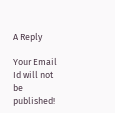A Reply

Your Email Id will not be published!